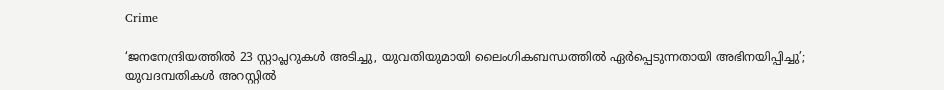Crime

‘ജനനേന്ദ്രിയത്തില്‍ 23 സ്റ്റാപ്ലറുകള്‍ അടിച്ചു, യുവതിയുമായി ലൈംഗികബന്ധത്തില്‍ ഏര്‍പ്പെടുന്നതായി അഭിനയിപ്പിച്ചു’; യുവദമ്പതികൾ അറസ്റ്റിൽ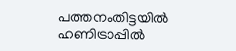പത്തനംതിട്ടയില്‍ ഹണിട്രാപ്പില്‍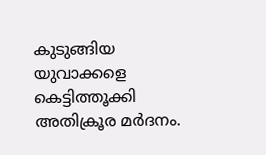കുടുങ്ങിയ യുവാക്കളെ കെട്ടിത്തൂക്കി അതിക്രൂര മര്‍ദനം.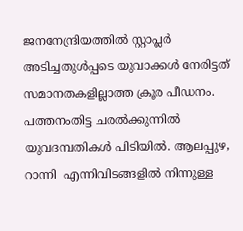ജനനേന്ദ്രിയത്തില്‍ സ്റ്റാപ്ലര്‍ അടിച്ചതുള്‍പ്പടെ യുവാക്കള്‍ നേരിട്ടത് സമാനതകളില്ലാത്ത ക്രൂര പീഡനം. പത്തനംതിട്ട ചരല്‍ക്കുന്നില്‍ യുവദമ്പതികള്‍ പിടിയില്‍. ആലപ്പുഴ, റാന്നി  എന്നിവിടങ്ങളിൽ നിന്നുള്ള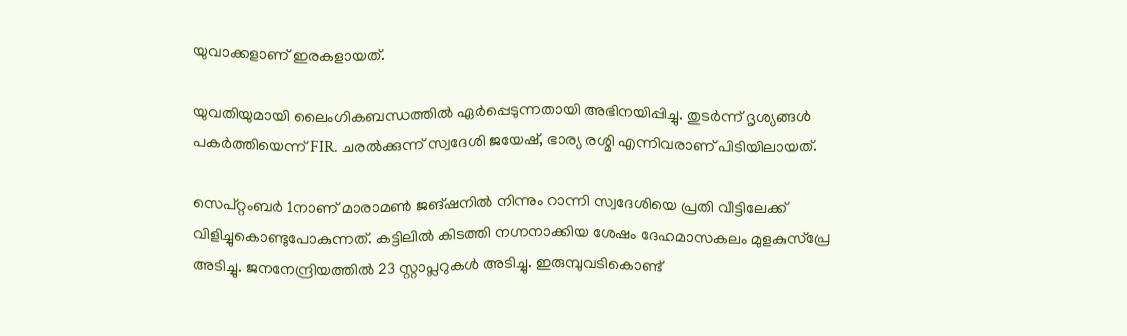യുവാക്കളാണ് ഇരകളായത്.

യുവതിയുമായി ലൈംഗികബന്ധത്തിൽ ഏർപ്പെടുന്നതായി അഭിനയിപ്പിച്ചു. തുടർന്ന് ദൃശ്യങ്ങൾ പകർത്തിയെന്ന് FIR. ചരൽക്കുന്ന് സ്വദേശി ജയേഷ്, ഭാര്യ രശ്മി എന്നിവരാണ് പിടിയിലായത്.

സെപ്റ്റംബര്‍ 1നാണ് മാരാമണ്‍ ജങ്ഷനില്‍ നിന്നും റാന്നി സ്വദേശിയെ പ്രതി വീട്ടിലേക്ക് വിളിച്ചുകൊണ്ടുപോകുന്നത്. കട്ടിലി‍ല്‍ കിടത്തി നഗ്നനാക്കിയ ശേഷം ദേഹമാസകലം മുളകുസ്പ്രേ അടിച്ചു. ജനനേന്ദ്രിയത്തില്‍ 23 സ്റ്റാപ്ലറുകള്‍ അടിച്ചു. ഇരുമ്പുവടികൊണ്ട്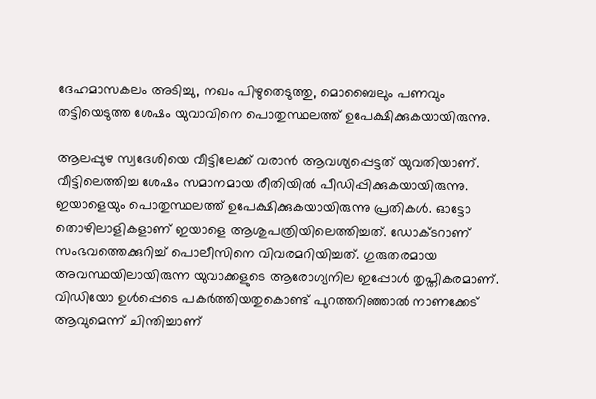ദേഹമാസകലം അടിച്ചു, നഖം പിഴുതെടുത്തു, മൊബൈലും പണവും തട്ടിയെടുത്ത ശേഷം യുവാവിനെ പൊതുസ്ഥലത്ത് ഉപേക്ഷിക്കുകയായിരുന്നു.

ആലപ്പുഴ സ്വദേശിയെ വീട്ടിലേക്ക് വരാന്‍ ആവശ്യപ്പെട്ടത് യുവതിയാണ്. വീട്ടിലെത്തിച്ച ശേഷം സമാനമായ രീതിയില്‍ പീഡിപ്പിക്കുകയായിരുന്നു. ഇയാളെയും പൊതുസ്ഥലത്ത് ഉപേക്ഷിക്കുകയായിരുന്നു പ്രതികള്‍. ഓട്ടോ തൊഴിലാളികളാണ് ഇയാളെ ആശുപത്രിയിലെത്തിച്ചത്. ഡോക്ടറാണ് സംഭവത്തെക്കുറിച്ച് പൊലീസിനെ വിവരമറിയിച്ചത്. ഗുരുതരമായ അവസ്ഥയിലായിരുന്ന യുവാക്കളുടെ ആരോഗ്യനില ഇപ്പോള്‍ തൃപ്തികരമാണ്. വിഡിയോ ഉള്‍പ്പെടെ പകര്‍ത്തിയതുകൊണ്ട് പുറത്തറിഞ്ഞാല്‍ നാണക്കേട് ആവുമെന്ന് ചിന്തിച്ചാണ്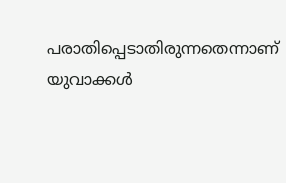പരാതിപ്പെടാതിരുന്നതെന്നാണ് യുവാക്കള്‍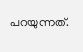പറയുന്നത്.